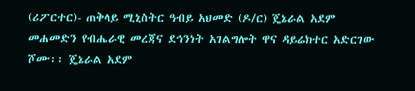(ሪፖርተር)- ጠቅላይ ሚኒስትር ዓብይ አህመድ (ዶ/ር) ጄኔራል አደም መሐመድን የብሔራዊ መረጃና ደኅንነት አገልግሎት ዋና ዳይሬክተር አድርገው ሾሙ፡፡ ጄኔራል አደም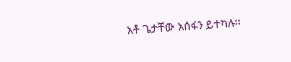አቶ ጌታቸው አሰፋን ይተካሉ፡፡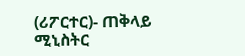(ሪፖርተር)- ጠቅላይ ሚኒስትር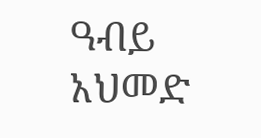ዓብይ አህመድ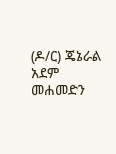(ዶ/ር) ጄኔራል አደም መሐመድን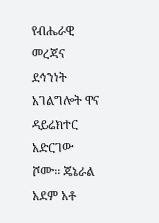የብሔራዊ መረጃና ደኅንነት አገልግሎት ዋና ዳይሬክተር አድርገው ሾሙ፡፡ ጄኔራል አደም አቶ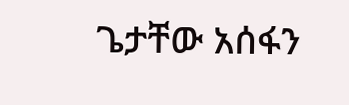ጌታቸው አሰፋን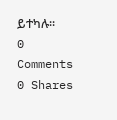ይተካሉ፡፡
0 Comments
0 Shares